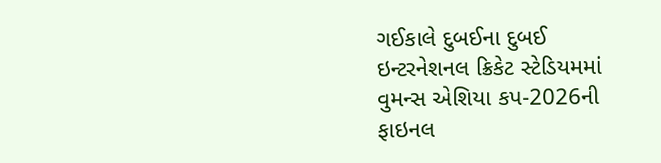ગઈકાલે દુબઈના દુબઈ ઇન્ટરનેશનલ ક્રિકેટ સ્ટેડિયમમાં વુમન્સ એશિયા કપ-2026ની ફાઇનલ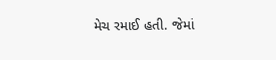મેચ રમાઈ હતી. જેમાં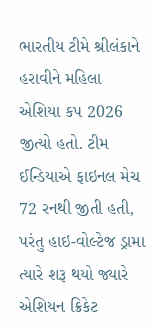ભારતીય ટીમે શ્રીલંકાને હરાવીને મહિલા એશિયા કપ 2026 જીત્યો હતો. ટીમ ઈન્ડિયાએ ફાઇનલ મેચ 72 રનથી જીતી હતી, પરંતુ હાઇ-વોલ્ટેજ ડ્રામા ત્યારે શરૂ થયો જ્યારે એશિયન ક્રિકેટ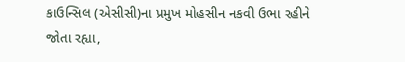કાઉન્સિલ (એસીસી)ના પ્રમુખ મોહસીન નકવી ઉભા રહીને જોતા રહ્યા,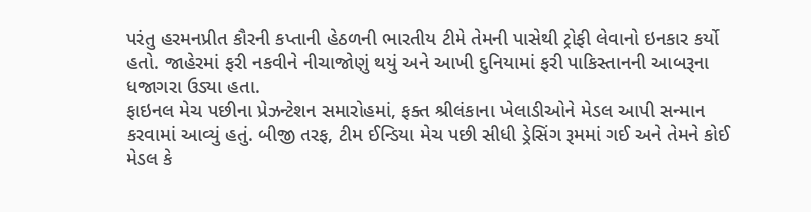પરંતુ હરમનપ્રીત કૌરની કપ્તાની હેઠળની ભારતીય ટીમે તેમની પાસેથી ટ્રોફી લેવાનો ઇનકાર કર્યો હતો. જાહેરમાં ફરી નકવીને નીચાજોણું થયું અને આખી દુનિયામાં ફરી પાકિસ્તાનની આબરૂના ધજાગરા ઉડ્યા હતા.
ફાઇનલ મેચ પછીના પ્રેઝન્ટેશન સમારોહમાં, ફક્ત શ્રીલંકાના ખેલાડીઓને મેડલ આપી સન્માન કરવામાં આવ્યું હતું. બીજી તરફ, ટીમ ઈન્ડિયા મેચ પછી સીધી ડ્રેસિંગ રૂમમાં ગઈ અને તેમને કોઈ મેડલ કે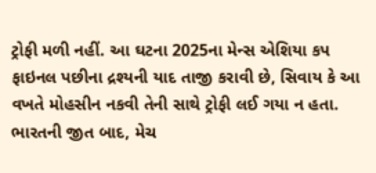ટ્રોફી મળી નહીં. આ ઘટના 2025ના મેન્સ એશિયા કપ ફાઇનલ પછીના દ્રશ્યની યાદ તાજી કરાવી છે, સિવાય કે આ વખતે મોહસીન નકવી તેની સાથે ટ્રોફી લઈ ગયા ન હતા.
ભારતની જીત બાદ, મેચ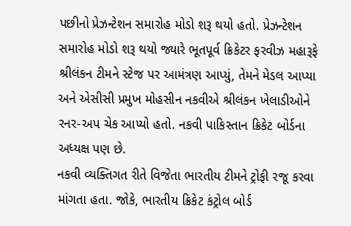પછીનો પ્રેઝન્ટેશન સમારોહ મોડો શરૂ થયો હતો. પ્રેઝન્ટેશન સમારોહ મોડો શરૂ થયો જ્યારે ભૂતપૂર્વ ક્રિકેટર ફરવીઝ મહારૂફે શ્રીલંકન ટીમને સ્ટેજ પર આમંત્રણ આપ્યું, તેમને મેડલ આપ્યા અને એસીસી પ્રમુખ મોહસીન નકવીએ શ્રીલંકન ખેલાડીઓને રનર-અપ ચેક આપ્યો હતો. નકવી પાકિસ્તાન ક્રિકેટ બોર્ડના અધ્યક્ષ પણ છે.
નકવી વ્યક્તિગત રીતે વિજેતા ભારતીય ટીમને ટ્રોફી રજૂ કરવા માંગતા હતા. જોકે, ભારતીય ક્રિકેટ કંટ્રોલ બોર્ડ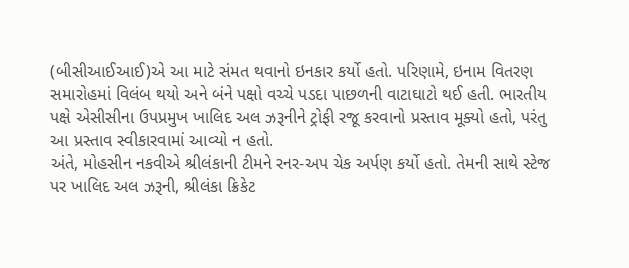(બીસીઆઈઆઈ)એ આ માટે સંમત થવાનો ઇનકાર કર્યો હતો. પરિણામે, ઇનામ વિતરણ સમારોહમાં વિલંબ થયો અને બંને પક્ષો વચ્ચે પડદા પાછળની વાટાઘાટો થઈ હતી. ભારતીય પક્ષે એસીસીના ઉપપ્રમુખ ખાલિદ અલ ઝરૂનીને ટ્રોફી રજૂ કરવાનો પ્રસ્તાવ મૂક્યો હતો, પરંતુ આ પ્રસ્તાવ સ્વીકારવામાં આવ્યો ન હતો.
અંતે, મોહસીન નકવીએ શ્રીલંકાની ટીમને રનર-અપ ચેક અર્પણ કર્યો હતો. તેમની સાથે સ્ટેજ પર ખાલિદ અલ ઝરૂની, શ્રીલંકા ક્રિકેટ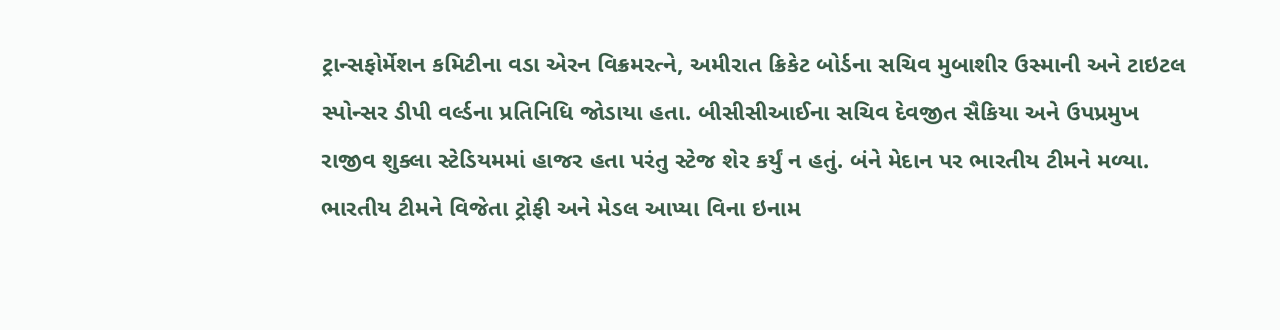ટ્રાન્સફોર્મેશન કમિટીના વડા એરન વિક્રમરત્ને, અમીરાત ક્રિકેટ બોર્ડના સચિવ મુબાશીર ઉસ્માની અને ટાઇટલ સ્પોન્સર ડીપી વર્લ્ડના પ્રતિનિધિ જોડાયા હતા. બીસીસીઆઈના સચિવ દેવજીત સૈકિયા અને ઉપપ્રમુખ રાજીવ શુક્લા સ્ટેડિયમમાં હાજર હતા પરંતુ સ્ટેજ શેર કર્યું ન હતું. બંને મેદાન પર ભારતીય ટીમને મળ્યા. ભારતીય ટીમને વિજેતા ટ્રોફી અને મેડલ આપ્યા વિના ઇનામ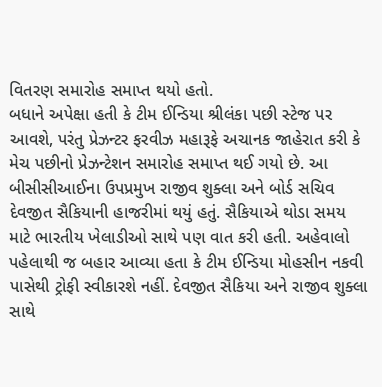વિતરણ સમારોહ સમાપ્ત થયો હતો.
બધાને અપેક્ષા હતી કે ટીમ ઈન્ડિયા શ્રીલંકા પછી સ્ટેજ પર આવશે, પરંતુ પ્રેઝન્ટર ફરવીઝ મહારૂફે અચાનક જાહેરાત કરી કે મેચ પછીનો પ્રેઝન્ટેશન સમારોહ સમાપ્ત થઈ ગયો છે. આ બીસીસીઆઈના ઉપપ્રમુખ રાજીવ શુક્લા અને બોર્ડ સચિવ દેવજીત સૈકિયાની હાજરીમાં થયું હતું. સૈકિયાએ થોડા સમય માટે ભારતીય ખેલાડીઓ સાથે પણ વાત કરી હતી. અહેવાલો પહેલાથી જ બહાર આવ્યા હતા કે ટીમ ઈન્ડિયા મોહસીન નકવી પાસેથી ટ્રોફી સ્વીકારશે નહીં. દેવજીત સૈકિયા અને રાજીવ શુક્લા સાથે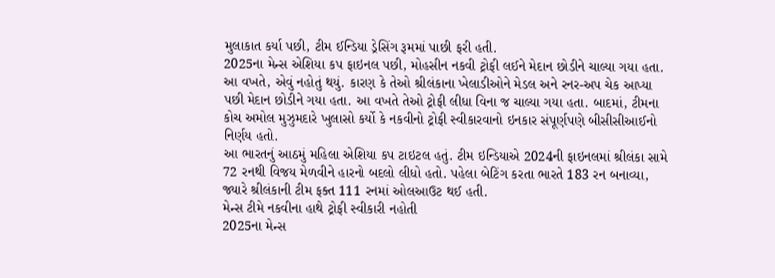મુલાકાત કર્યા પછી, ટીમ ઈન્ડિયા ડ્રેસિંગ રૂમમાં પાછી ફરી હતી.
2025ના મેન્સ એશિયા કપ ફાઇનલ પછી, મોહસીન નકવી ટ્રોફી લઈને મેદાન છોડીને ચાલ્યા ગયા હતા. આ વખતે, એવું નહોતું થયું. કારણ કે તેઓ શ્રીલંકાના ખેલાડીઓને મેડલ અને રનર-અપ ચેક આપ્યા પછી મેદાન છોડીને ગયા હતા. આ વખતે તેઓ ટ્રોફી લીધા વિના જ ચાલ્યા ગયા હતા. બાદમાં, ટીમના કોચ અમોલ મુઝુમદારે ખુલાસો કર્યો કે નકવીનો ટ્રોફી સ્વીકારવાનો ઇનકાર સંપૂર્ણપણે બીસીસીઆઈનો નિર્ણય હતો.
આ ભારતનું આઠમું મહિલા એશિયા કપ ટાઇટલ હતું. ટીમ ઇન્ડિયાએ 2024ની ફાઇનલમાં શ્રીલંકા સામે 72 રનથી વિજય મેળવીને હારનો બદલો લીધો હતો. પહેલા બેટિંગ કરતા ભારતે 183 રન બનાવ્યા, જ્યારે શ્રીલંકાની ટીમ ફક્ત 111 રનમાં ઓલઆઉટ થઈ હતી.
મેન્સ ટીમે નકવીના હાથે ટ્રોફી સ્વીકારી નહોતી
2025ના મેન્સ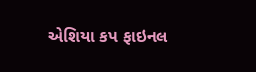એશિયા કપ ફાઇનલ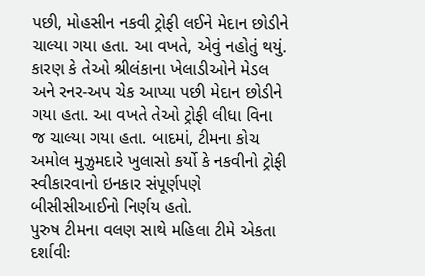પછી, મોહસીન નકવી ટ્રોફી લઈને મેદાન છોડીને ચાલ્યા ગયા હતા. આ વખતે, એવું નહોતું થયું. કારણ કે તેઓ શ્રીલંકાના ખેલાડીઓને મેડલ અને રનર-અપ ચેક આપ્યા પછી મેદાન છોડીને ગયા હતા. આ વખતે તેઓ ટ્રોફી લીધા વિના જ ચાલ્યા ગયા હતા. બાદમાં, ટીમના કોચ અમોલ મુઝુમદારે ખુલાસો કર્યો કે નકવીનો ટ્રોફી સ્વીકારવાનો ઇનકાર સંપૂર્ણપણે બીસીસીઆઈનો નિર્ણય હતો.
પુરુષ ટીમના વલણ સાથે મહિલા ટીમે એકતા દર્શાવીઃ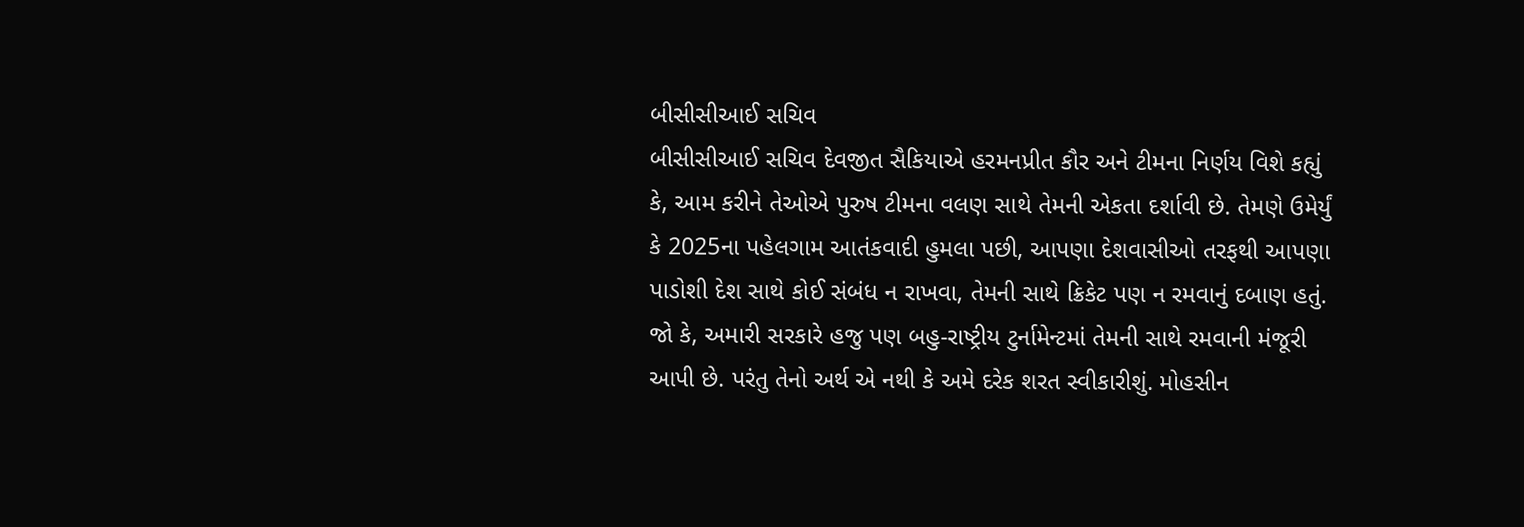બીસીસીઆઈ સચિવ
બીસીસીઆઈ સચિવ દેવજીત સૈકિયાએ હરમનપ્રીત કૌર અને ટીમના નિર્ણય વિશે કહ્યું કે, આમ કરીને તેઓએ પુરુષ ટીમના વલણ સાથે તેમની એકતા દર્શાવી છે. તેમણે ઉમેર્યું કે 2025ના પહેલગામ આતંકવાદી હુમલા પછી, આપણા દેશવાસીઓ તરફથી આપણા પાડોશી દેશ સાથે કોઈ સંબંધ ન રાખવા, તેમની સાથે ક્રિકેટ પણ ન રમવાનું દબાણ હતું. જો કે, અમારી સરકારે હજુ પણ બહુ-રાષ્ટ્રીય ટુર્નામેન્ટમાં તેમની સાથે રમવાની મંજૂરી આપી છે. પરંતુ તેનો અર્થ એ નથી કે અમે દરેક શરત સ્વીકારીશું. મોહસીન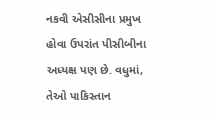નકવી એસીસીના પ્રમુખ હોવા ઉપરાંત પીસીબીના અધ્યક્ષ પણ છે. વધુમાં, તેઓ પાકિસ્તાન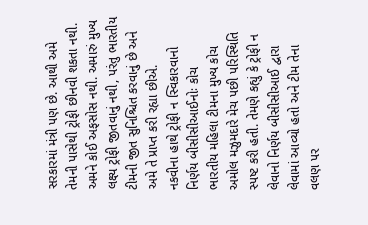સરકારમાં મંત્રી પણ છે. આથી અમે તેમની પાસેથી ટ્રોફી છીનવી શકતા નથી. અમને કોઈ અફસોસ નથી. અમારું મુખ્ય લક્ષ્ય ટ્રોફી જીતવાનું નથી, પરંતુ ભારતીય ટીમની જીત સુનિશ્ચિત કરવાનું છે અને અમે તે પ્રાપ્ત કરી રહ્યા છીએ.
નકવીના હાથે ટ્રોફી ન સ્વિકારવાનો નિર્ણય બીસીસીઆઈનોઃ કોચ
ભારતીય મહિલા ટીમના મુખ્ય કોચ અમોલ મઝુમદારે મેચ પછી પરિસ્થિતિ સ્પષ્ટ કરી હતી. તેમણે કહ્યું કે ટ્રોફી ન લેવાનો નિર્ણય બીસીસીઆઈ દ્વારા લેવામાં આવ્યો હતો અને ટીમ તેના વલણ પર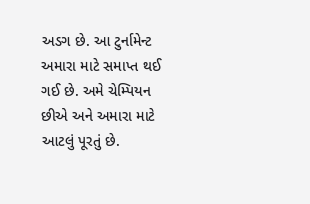અડગ છે. આ ટુર્નામેન્ટ અમારા માટે સમાપ્ત થઈ ગઈ છે. અમે ચેમ્પિયન છીએ અને અમારા માટે આટલું પૂરતું છે.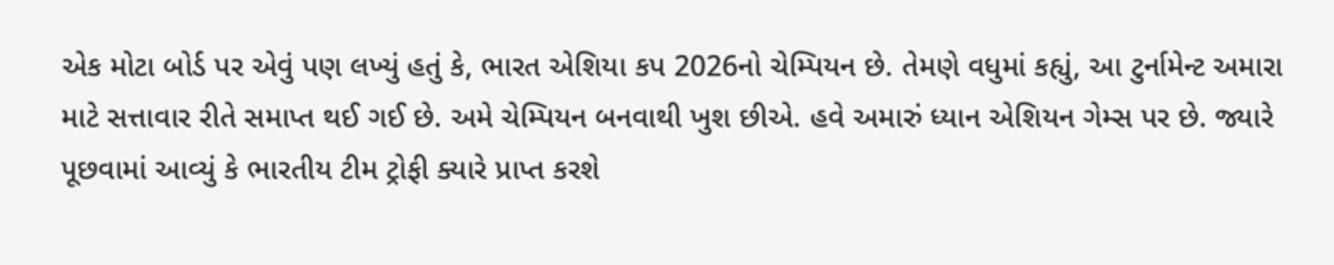એક મોટા બોર્ડ પર એવું પણ લખ્યું હતું કે, ભારત એશિયા કપ 2026નો ચેમ્પિયન છે. તેમણે વધુમાં કહ્યું, આ ટુર્નામેન્ટ અમારા માટે સત્તાવાર રીતે સમાપ્ત થઈ ગઈ છે. અમે ચેમ્પિયન બનવાથી ખુશ છીએ. હવે અમારું ધ્યાન એશિયન ગેમ્સ પર છે. જ્યારે પૂછવામાં આવ્યું કે ભારતીય ટીમ ટ્રોફી ક્યારે પ્રાપ્ત કરશે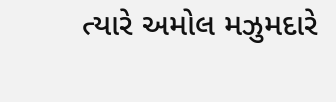ત્યારે અમોલ મઝુમદારે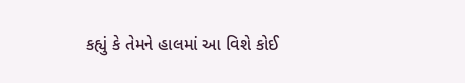કહ્યું કે તેમને હાલમાં આ વિશે કોઈ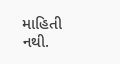માહિતી નથી.